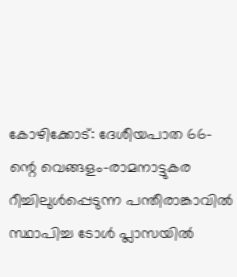കോഴിക്കോട്: ദേശീയപാത 66-ന്റെ വെങ്ങളം–രാമനാട്ടുകര റീച്ചിലുൾപ്പെടുന്ന പന്തീരാങ്കാവിൽ സ്ഥാപിച്ച ടോൾ പ്ലാസയിൽ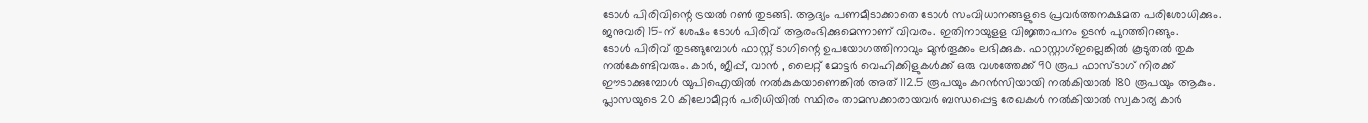ടോൾ പിരിവിന്റെ ട്രയൽ റൺ തുടങ്ങി. ആദ്യം പണമീടാക്കാതെ ടോൾ സംവിധാനങ്ങളുടെ പ്രവർത്തനക്ഷമത പരിശോധിക്കും. ജനുവരി 15-ന് ശേഷം ടോൾ പിരിവ് ആരംഭിക്കുമെന്നാണ് വിവരം. ഇതിനായുളള വിജ്ഞാപനം ഉടൻ പുറത്തിറങ്ങും.
ടോൾ പിരിവ് തുടങ്ങുമ്പോൾ ഫാസ്റ്റ് ടാഗിന്റെ ഉപയോഗത്തിനാവും മുൻതൂക്കം ലഭിക്കുക. ഫാസ്റ്റാഗ്ഇല്ലെങ്കിൽ കൂടുതൽ തുക നൽകേണ്ടിവരും. കാർ, ജീപ്പ്, വാൻ , ലൈറ്റ് മോട്ടർ വെഹിക്കിളുകൾക്ക് ഒരു വശത്തേക്ക് 90 രൂപ ഫാസ്ടാഗ് നിരക്ക് ഈടാക്കുമ്പോൾ യുപിഐയിൽ നൽകുകയാണെങ്കിൽ അത് 112.5 രൂപയും കറൻസിയായി നൽകിയാൽ 180 രൂപയും ആകും.
പ്ലാസയുടെ 20 കിലോമീറ്റർ പരിധിയിൽ സ്ഥിരം താമസക്കാരായവർ ബന്ധപ്പെട്ട രേഖകൾ നൽകിയാൽ സ്വകാര്യ കാർ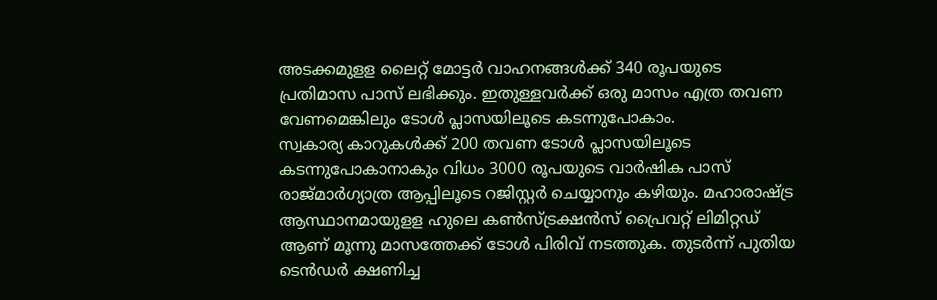അടക്കമുളള ലൈറ്റ് മോട്ടർ വാഹനങ്ങൾക്ക് 340 രൂപയുടെ പ്രതിമാസ പാസ് ലഭിക്കും. ഇതുള്ളവർക്ക് ഒരു മാസം എത്ര തവണ വേണമെങ്കിലും ടോൾ പ്ലാസയിലൂടെ കടന്നുപോകാം.
സ്വകാര്യ കാറുകൾക്ക് 200 തവണ ടോൾ പ്ലാസയിലൂടെ കടന്നുപോകാനാകും വിധം 3000 രൂപയുടെ വാർഷിക പാസ് രാജ്മാർഗ്യാത്ര ആപ്പിലൂടെ റജിസ്റ്റർ ചെയ്യാനും കഴിയും. മഹാരാഷ്ട്ര ആസ്ഥാനമായുളള ഹുലെ കൺസ്ട്രക്ഷൻസ് പ്രൈവറ്റ് ലിമിറ്റഡ് ആണ് മൂന്നു മാസത്തേക്ക് ടോൾ പിരിവ് നടത്തുക. തുടർന്ന് പുതിയ ടെൻഡർ ക്ഷണിച്ച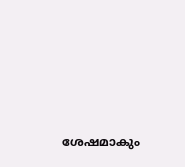ശേഷമാകും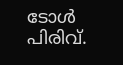ടോൾ പിരിവ്.